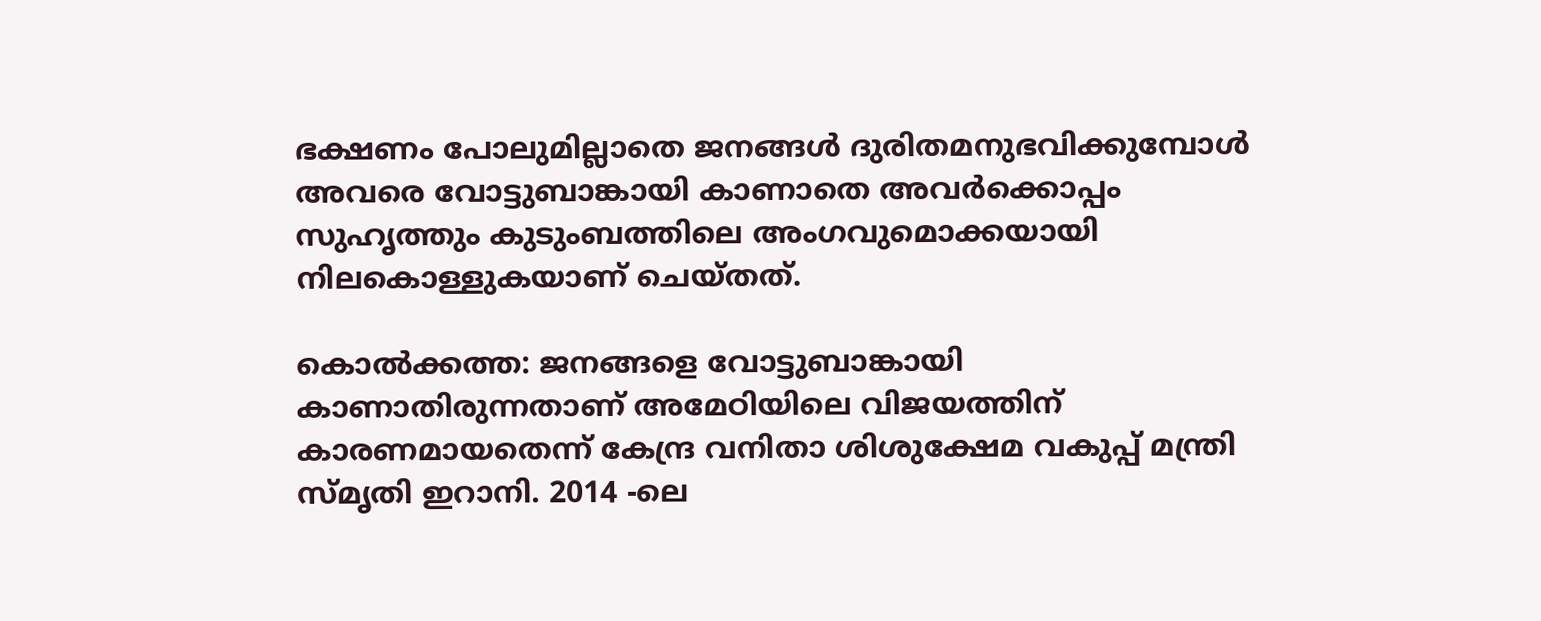ഭക്ഷണം പോലുമില്ലാതെ ജനങ്ങള്‍ ദുരിതമനുഭവിക്കുമ്പോള്‍ അവരെ വോട്ടുബാങ്കായി കാണാതെ അവര്‍ക്കൊപ്പം സുഹൃത്തും കുടുംബത്തിലെ അംഗവുമൊക്കയായി നിലകൊള്ളുകയാണ് ചെയ്തത്.

കൊല്‍ക്കത്ത: ജനങ്ങളെ വോട്ടുബാങ്കായി കാണാതിരുന്നതാണ് അമേഠിയിലെ വിജയത്തിന് കാരണമായതെന്ന് കേന്ദ്ര വനിതാ ശിശുക്ഷേമ വകുപ്പ് മന്ത്രി സ്മൃതി ഇറാനി. 2014 -ലെ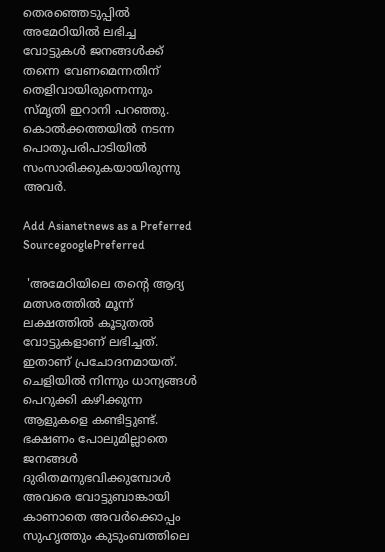തെരഞ്ഞെടുപ്പില്‍ അമേഠിയില്‍ ലഭിച്ച വോട്ടുകള്‍ ജനങ്ങള്‍ക്ക് തന്നെ വേണമെന്നതിന് തെളിവായിരുന്നെന്നും സ്മൃതി ഇറാനി പറഞ്ഞു. കൊല്‍ക്കത്തയില്‍ നടന്ന പൊതുപരിപാടിയില്‍ സംസാരിക്കുകയായിരുന്നു അവര്‍.

Add Asianetnews as a Preferred SourcegooglePreferred

 'അമേഠിയിലെ തന്‍റെ ആദ്യ മത്സരത്തില്‍ മൂന്ന് ലക്ഷത്തില്‍ കൂടുതല്‍ വോട്ടുകളാണ് ലഭിച്ചത്. ഇതാണ് പ്രചോദനമായത്. ചെളിയില്‍ നിന്നും ധാന്യങ്ങള്‍ പെറുക്കി കഴിക്കുന്ന ആളുകളെ കണ്ടിട്ടുണ്ട്. ഭക്ഷണം പോലുമില്ലാതെ ജനങ്ങള്‍ ദുരിതമനുഭവിക്കുമ്പോള്‍ അവരെ വോട്ടുബാങ്കായി കാണാതെ അവര്‍ക്കൊപ്പം സുഹൃത്തും കുടുംബത്തിലെ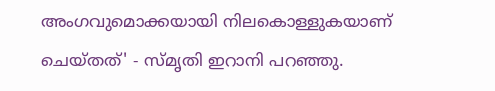അംഗവുമൊക്കയായി നിലകൊള്ളുകയാണ് ചെയ്തത്' - സ്മൃതി ഇറാനി പറഞ്ഞു.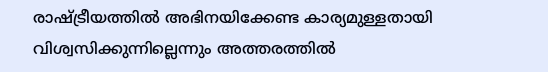രാഷ്ട്രീയത്തില്‍ അഭിനയിക്കേണ്ട കാര്യമുള്ളതായി വിശ്വസിക്കുന്നില്ലെന്നും അത്തരത്തില്‍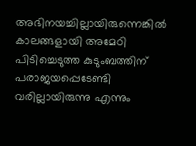അഭിനയച്ചില്ലായിരുന്നെങ്കില്‍ കാലങ്ങളായി അമേഠി പിടിച്ചെടുത്ത കുടുംബത്തിന് പരാജയപ്പെടേണ്ടി വരില്ലായിരുന്നു എന്നും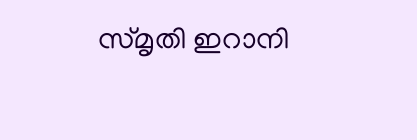സ്മൃതി ഇറാനി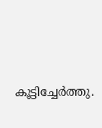കൂട്ടിച്ചേര്‍ത്തു.